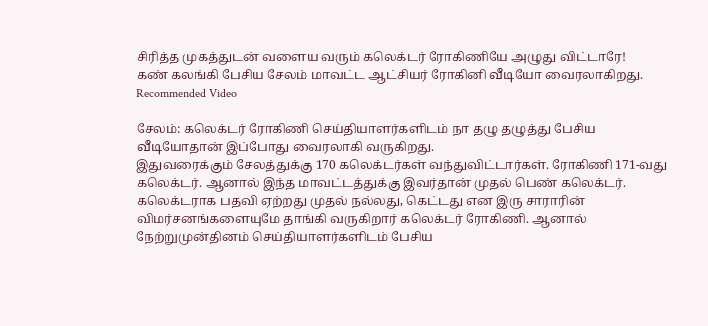சிரித்த முகத்துடன் வளைய வரும் கலெக்டர் ரோகிணியே அழுது விட்டாரே!
கண் கலங்கி பேசிய சேலம் மாவட்ட ஆட்சியர் ரோகினி வீடியோ வைரலாகிறது.
Recommended Video

சேலம்: கலெக்டர் ரோகிணி செய்தியாளர்களிடம் நா தழு தழுத்து பேசிய வீடியோதான் இப்போது வைரலாகி வருகிறது.
இதுவரைக்கும் சேலத்துக்கு 170 கலெக்டர்கள் வந்துவிட்டார்கள். ரோகிணி 171-வது கலெக்டர். ஆனால் இந்த மாவட்டத்துக்கு இவர்தான் முதல் பெண் கலெக்டர்.
கலெக்டராக பதவி ஏற்றது முதல் நல்லது, கெட்டது என இரு சாராரின் விமர்சனங்களையுமே தாங்கி வருகிறார் கலெக்டர் ரோகிணி. ஆனால் நேற்றுமுன்தினம் செய்தியாளர்களிடம் பேசிய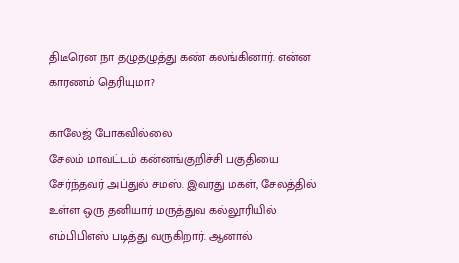திடீரென நா தழுதழுத்து கண் கலங்கினார். என்ன காரணம் தெரியுமா?

காலேஜ் போகவில்லை
சேலம் மாவட்டம் கன்னங்குறிச்சி பகுதியை சேர்ந்தவர் அப்துல் சமஸ். இவரது மகள், சேலத்தில் உள்ள ஒரு தனியார் மருத்துவ கல்லூரியில் எம்பிபிஎஸ் படித்து வருகிறார். ஆனால்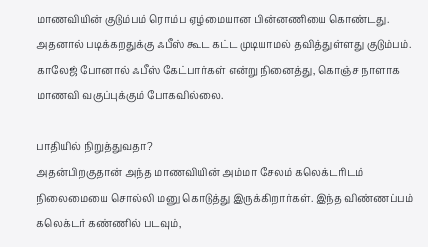மாணவியின் குடும்பம் ரொம்ப ஏழ்மையான பின்னணியை கொண்டது. அதனால் படிக்கறதுக்கு ஃபீஸ் கூட கட்ட முடியாமல் தவித்துள்ளது குடும்பம். காலேஜ் போனால் ஃபீஸ் கேட்பார்கள் என்று நினைத்து, கொஞ்ச நாளாக மாணவி வகுப்புக்கும் போகவில்லை.

பாதியில் நிறுத்துவதா?
அதன்பிறகுதான் அந்த மாணவியின் அம்மா சேலம் கலெக்டரிடம் நிலைமையை சொல்லி மனு கொடுத்து இருக்கிறார்கள். இந்த விண்ணப்பம் கலெக்டர் கண்ணில் படவும்,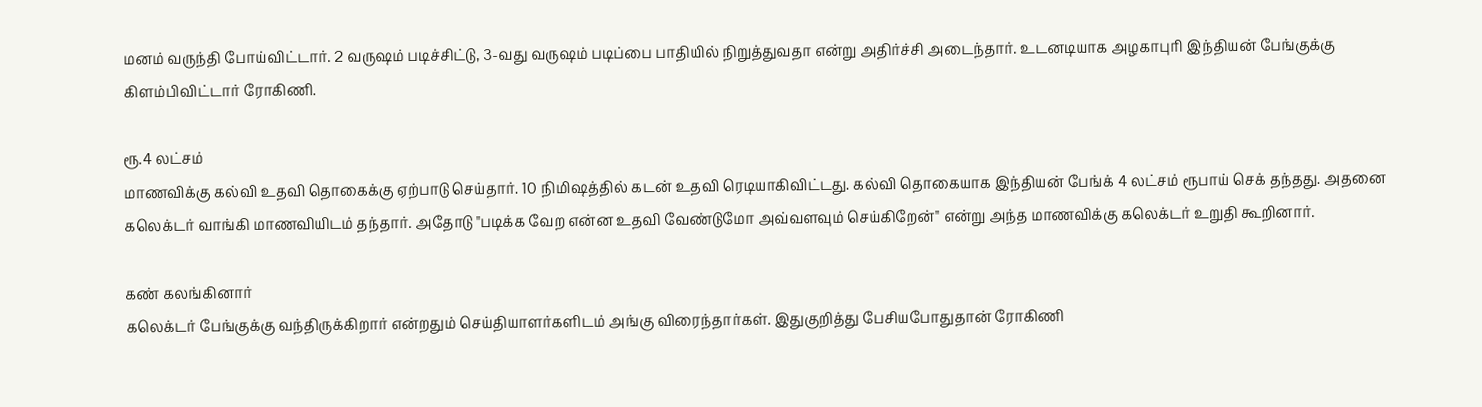மனம் வருந்தி போய்விட்டார். 2 வருஷம் படிச்சிட்டு, 3-வது வருஷம் படிப்பை பாதியில் நிறுத்துவதா என்று அதிர்ச்சி அடைந்தார். உடனடியாக அழகாபுரி இந்தியன் பேங்குக்கு கிளம்பிவிட்டார் ரோகிணி.

ரூ.4 லட்சம்
மாணவிக்கு கல்வி உதவி தொகைக்கு ஏற்பாடு செய்தார். 10 நிமிஷத்தில் கடன் உதவி ரெடியாகிவிட்டது. கல்வி தொகையாக இந்தியன் பேங்க் 4 லட்சம் ரூபாய் செக் தந்தது. அதனை கலெக்டர் வாங்கி மாணவியிடம் தந்தார். அதோடு "படிக்க வேற என்ன உதவி வேண்டுமோ அவ்வளவும் செய்கிறேன்" என்று அந்த மாணவிக்கு கலெக்டர் உறுதி கூறினார்.

கண் கலங்கினார்
கலெக்டர் பேங்குக்கு வந்திருக்கிறார் என்றதும் செய்தியாளர்களிடம் அங்கு விரைந்தார்கள். இதுகுறித்து பேசியபோதுதான் ரோகிணி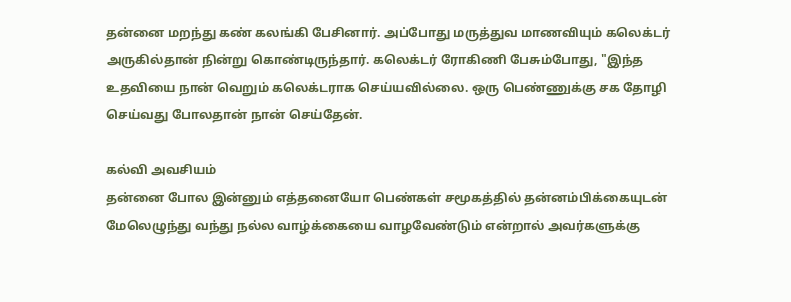தன்னை மறந்து கண் கலங்கி பேசினார். அப்போது மருத்துவ மாணவியும் கலெக்டர் அருகில்தான் நின்று கொண்டிருந்தார். கலெக்டர் ரோகிணி பேசும்போது, "இந்த உதவியை நான் வெறும் கலெக்டராக செய்யவில்லை. ஒரு பெண்ணுக்கு சக தோழி செய்வது போலதான் நான் செய்தேன்.

கல்வி அவசியம்
தன்னை போல இன்னும் எத்தனையோ பெண்கள் சமூகத்தில் தன்னம்பிக்கையுடன் மேலெழுந்து வந்து நல்ல வாழ்க்கையை வாழவேண்டும் என்றால் அவர்களுக்கு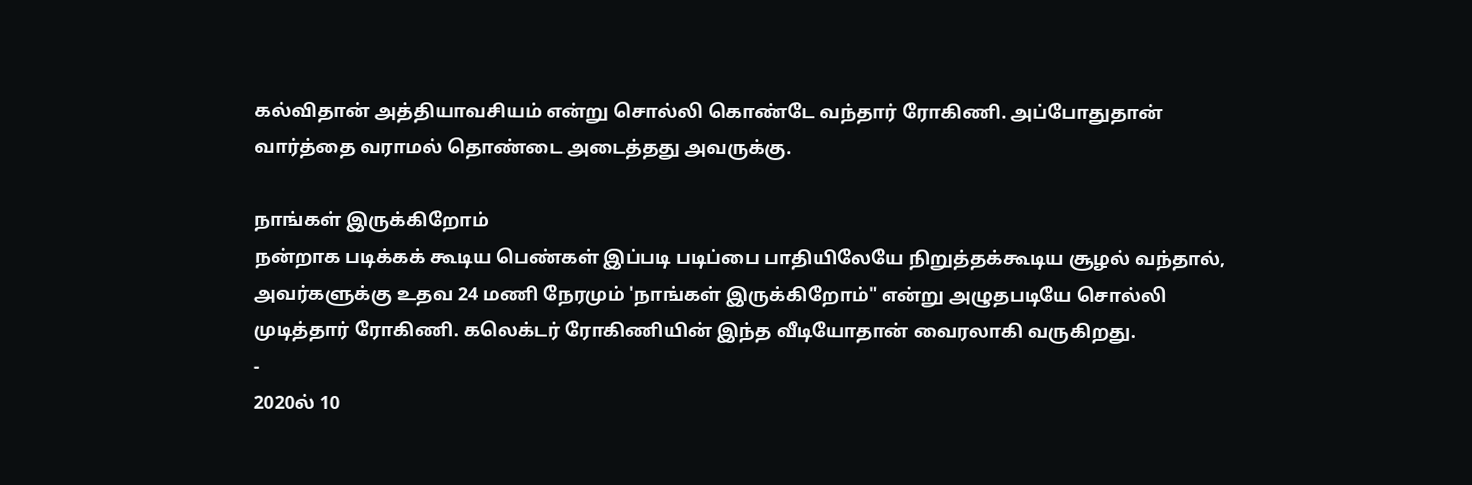கல்விதான் அத்தியாவசியம் என்று சொல்லி கொண்டே வந்தார் ரோகிணி. அப்போதுதான் வார்த்தை வராமல் தொண்டை அடைத்தது அவருக்கு.

நாங்கள் இருக்கிறோம்
நன்றாக படிக்கக் கூடிய பெண்கள் இப்படி படிப்பை பாதியிலேயே நிறுத்தக்கூடிய சூழல் வந்தால், அவர்களுக்கு உதவ 24 மணி நேரமும் 'நாங்கள் இருக்கிறோம்" என்று அழுதபடியே சொல்லி முடித்தார் ரோகிணி. கலெக்டர் ரோகிணியின் இந்த வீடியோதான் வைரலாகி வருகிறது.
-
2020ல் 10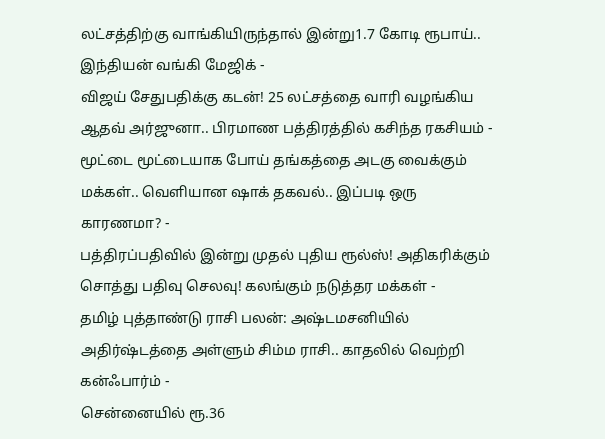லட்சத்திற்கு வாங்கியிருந்தால் இன்று1.7 கோடி ரூபாய்.. இந்தியன் வங்கி மேஜிக் -
விஜய் சேதுபதிக்கு கடன்! 25 லட்சத்தை வாரி வழங்கிய ஆதவ் அர்ஜுனா.. பிரமாண பத்திரத்தில் கசிந்த ரகசியம் -
மூட்டை மூட்டையாக போய் தங்கத்தை அடகு வைக்கும் மக்கள்.. வெளியான ஷாக் தகவல்.. இப்படி ஒரு காரணமா? -
பத்திரப்பதிவில் இன்று முதல் புதிய ரூல்ஸ்! அதிகரிக்கும் சொத்து பதிவு செலவு! கலங்கும் நடுத்தர மக்கள் -
தமிழ் புத்தாண்டு ராசி பலன்: அஷ்டமசனியில் அதிர்ஷ்டத்தை அள்ளும் சிம்ம ராசி.. காதலில் வெற்றி கன்ஃபார்ம் -
சென்னையில் ரூ.36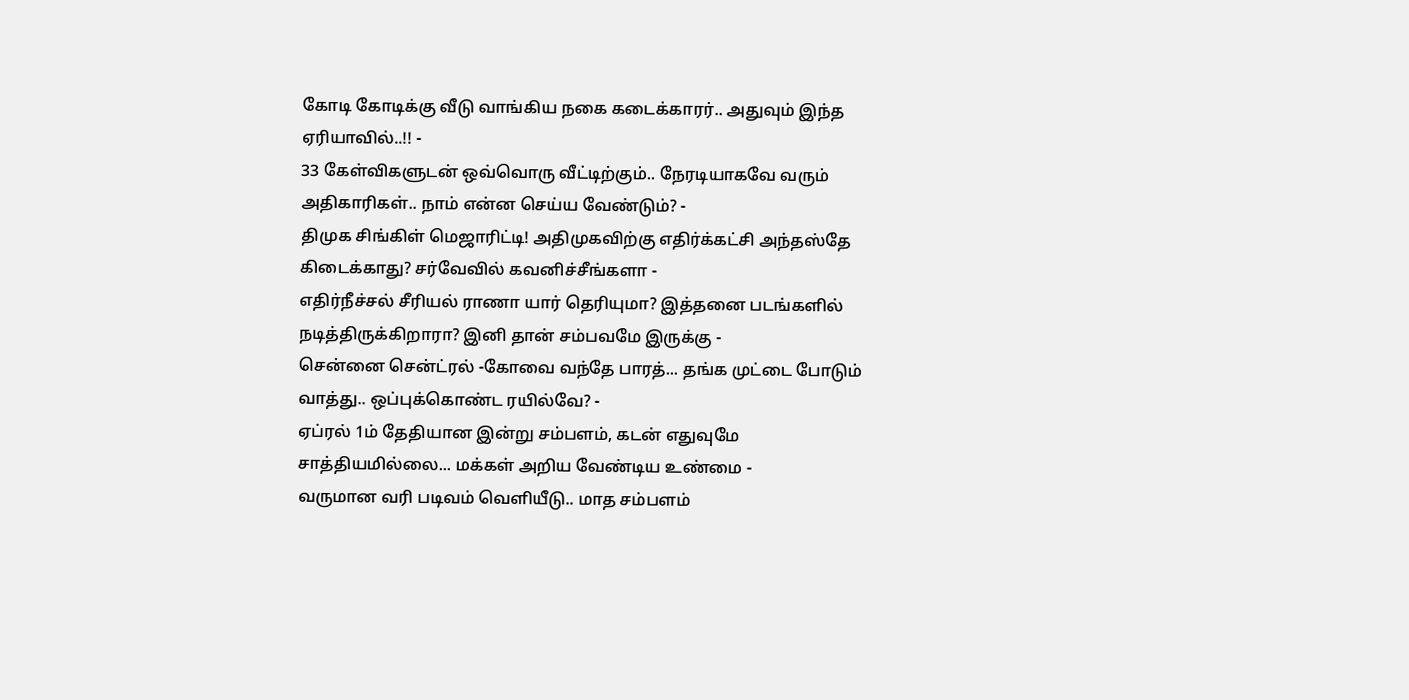கோடி கோடிக்கு வீடு வாங்கிய நகை கடைக்காரர்.. அதுவும் இந்த ஏரியாவில்..!! -
33 கேள்விகளுடன் ஒவ்வொரு வீட்டிற்கும்.. நேரடியாகவே வரும் அதிகாரிகள்.. நாம் என்ன செய்ய வேண்டும்? -
திமுக சிங்கிள் மெஜாரிட்டி! அதிமுகவிற்கு எதிர்க்கட்சி அந்தஸ்தே கிடைக்காது? சர்வேவில் கவனிச்சீங்களா -
எதிர்நீச்சல் சீரியல் ராணா யார் தெரியுமா? இத்தனை படங்களில் நடித்திருக்கிறாரா? இனி தான் சம்பவமே இருக்கு -
சென்னை சென்ட்ரல் -கோவை வந்தே பாரத்... தங்க முட்டை போடும் வாத்து.. ஒப்புக்கொண்ட ரயில்வே? -
ஏப்ரல் 1ம் தேதியான இன்று சம்பளம், கடன் எதுவுமே சாத்தியமில்லை... மக்கள் அறிய வேண்டிய உண்மை -
வருமான வரி படிவம் வெளியீடு.. மாத சம்பளம்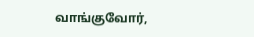வாங்குவோர்,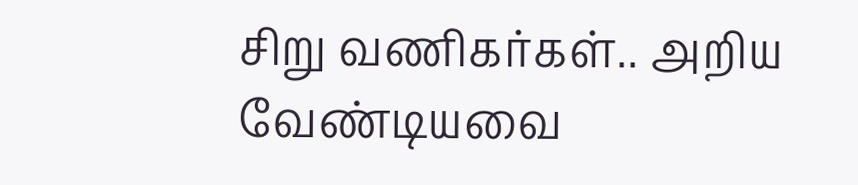சிறு வணிகர்கள்.. அறிய வேண்டியவை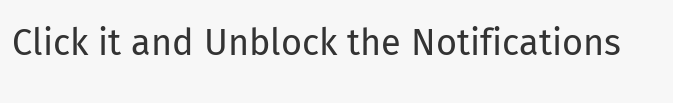Click it and Unblock the Notifications